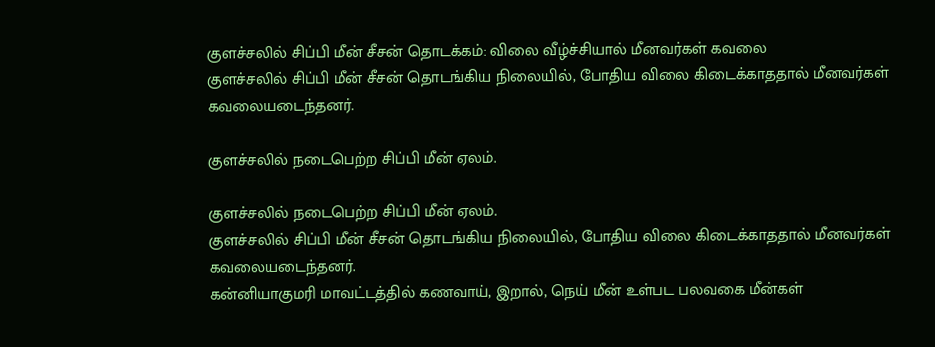குளச்சலில் சிப்பி மீன் சீசன் தொடக்கம்: விலை வீழ்ச்சியால் மீனவர்கள் கவலை
குளச்சலில் சிப்பி மீன் சீசன் தொடங்கிய நிலையில், போதிய விலை கிடைக்காததால் மீனவர்கள் கவலையடைந்தனர்.

குளச்சலில் நடைபெற்ற சிப்பி மீன் ஏலம்.

குளச்சலில் நடைபெற்ற சிப்பி மீன் ஏலம்.
குளச்சலில் சிப்பி மீன் சீசன் தொடங்கிய நிலையில், போதிய விலை கிடைக்காததால் மீனவர்கள் கவலையடைந்தனர்.
கன்னியாகுமரி மாவட்டத்தில் கணவாய், இறால், நெய் மீன் உள்பட பலவகை மீன்கள்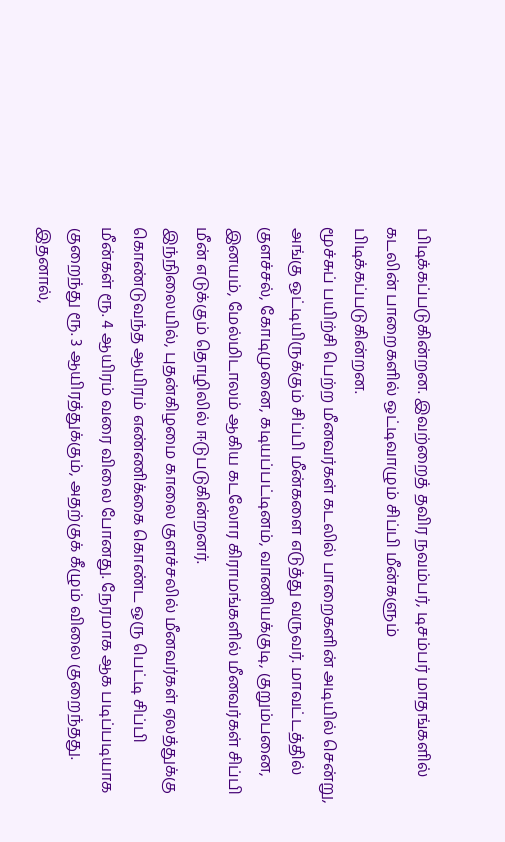பிடிக்கப்படுகின்றன. இவற்றைத் தவிர நவம்பர், டிசம்பர் மாதங்களில் கடலின் பாறைகளில் ஒட்டிவாழும் சிப்பி மீன்களும் பிடிக்கப்படுகின்றன.
மூச்சுப் பயிற்சி பெற்ற மீனவர்கள் கடலில் பாறைகளின் அடியில் சென்று, அங்கு ஒட்டியிருக்கும் சிப்பி மீன்களை எடுத்து வருவர். மாவட்டத்தில் குளச்சல், கோடிமுனை, கடியப்பட்டினம், வாணியக்குடி, குறும்பனை, இனயம், மேல்மிடாலம் ஆகிய கடலோர கிராமங்களில் மீனவர்கள் சிப்பி மீன் எடுக்கும் தொழிலில் ஈடுபடுகின்றனர்.
இந்நிலையில், புதன்கிழமை காலை குளச்சலில் மீனவர்கள் ஏலத்துக்கு கொண்டுவந்த ஆயிரம் எண்ணிக்கை கொண்ட ஒரு பெட்டி சிப்பி மீன்கள் ரூ. 4 ஆயிரம் வரை விலை போனது. நேரமாக ஆக படிப்படியாக குறைந்து ரூ. 3 ஆயிரத்துக்கும், அதற்குக் கீழும் விலை குறைந்தது. இதனால்,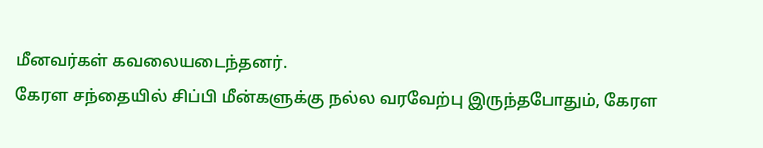மீனவர்கள் கவலையடைந்தனர்.
கேரள சந்தையில் சிப்பி மீன்களுக்கு நல்ல வரவேற்பு இருந்தபோதும், கேரள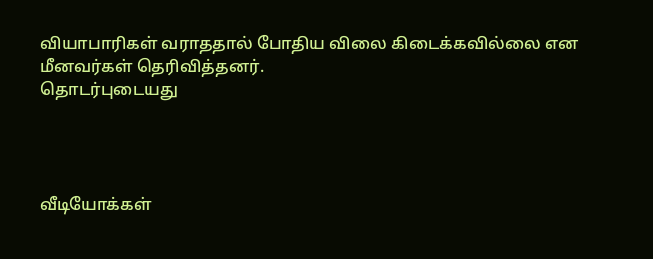வியாபாரிகள் வராததால் போதிய விலை கிடைக்கவில்லை என மீனவர்கள் தெரிவித்தனர்.
தொடர்புடையது




வீடியோக்கள்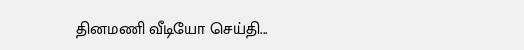தினமணி வீடியோ செய்தி...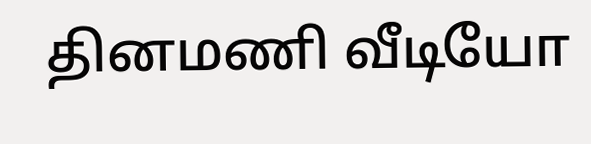தினமணி வீடியோ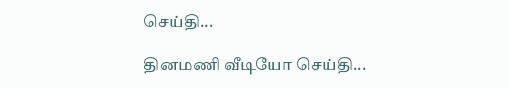செய்தி...

தினமணி வீடியோ செய்தி...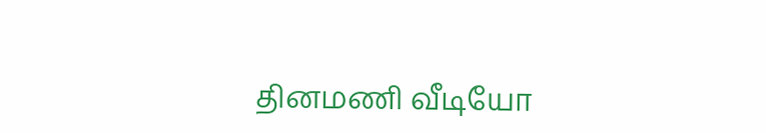தினமணி வீடியோ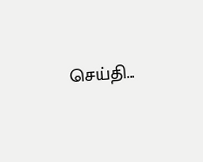செய்தி...